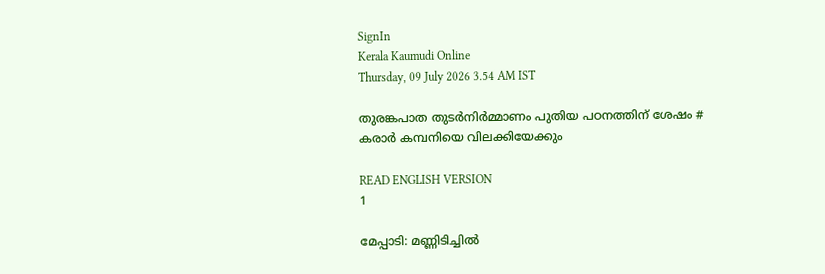SignIn
Kerala Kaumudi Online
Thursday, 09 July 2026 3.54 AM IST

തുരങ്കപാത തുടർനിർമ്മാണം പുതിയ പഠനത്തിന് ശേഷം # കരാർ കമ്പനിയെ വിലക്കിയേക്കും

READ ENGLISH VERSION
1

മേപ്പാടി: മണ്ണിടിച്ചിൽ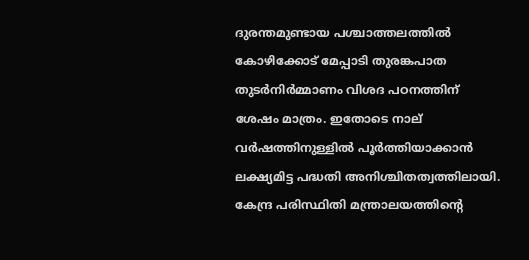ദുരന്തമുണ്ടായ പശ്ചാത്തലത്തിൽ കോഴിക്കോട് മേപ്പാടി തുരങ്കപാത തുടർനിർമ്മാണം വിശദ പഠനത്തിന് ശേഷം മാത്രം. ഇതോടെ നാല് വർഷത്തിനുള്ളിൽ പൂർത്തിയാക്കാൻ ലക്ഷ്യമിട്ട പദ്ധതി അനിശ്ചിതത്വത്തിലായി.
കേന്ദ്ര പരിസ്ഥിതി മന്ത്രാലയത്തിന്റെ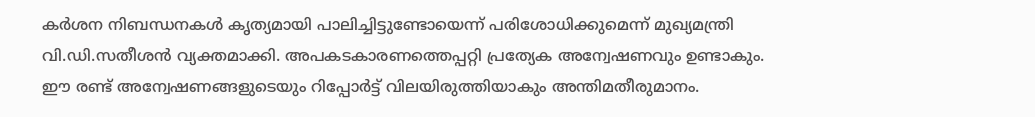കർശന നിബന്ധനകൾ കൃത്യമായി പാലിച്ചിട്ടുണ്ടോയെന്ന് പരിശോധിക്കുമെന്ന് മുഖ്യമന്ത്രി വി.ഡി.സതീശൻ വ്യക്തമാക്കി. അപകടകാരണത്തെപ്പറ്റി പ്രത്യേക അന്വേഷണവും ഉണ്ടാകും. ഈ രണ്ട് അന്വേഷണങ്ങളുടെയും റിപ്പോർട്ട് വിലയിരുത്തിയാകും അന്തിമതീരുമാനം.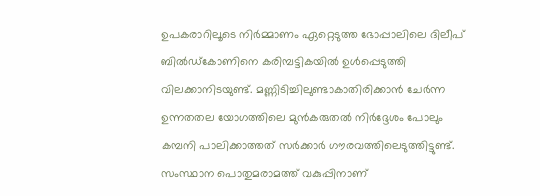ഉപകരാറിലൂടെ നിർമ്മാണം ഏറ്റെടുത്ത ഭോപ്പാലിലെ ദിലീപ് ബിൽഡ്‌കോണിനെ കരിമ്പട്ടികയിൽ ഉൾപ്പെടുത്തി വിലക്കാനിടയുണ്ട്. മണ്ണിടിച്ചിലുണ്ടാകാതിരിക്കാൻ ചേർന്ന ഉന്നതതല യോഗത്തിലെ മുൻകരുതൽ നിർദ്ദേശം പോലും കമ്പനി പാലിക്കാത്തത് സർക്കാർ ഗൗരവത്തിലെടുത്തിട്ടുണ്ട്. സംസ്ഥാന പൊതുമരാമത്ത് വകുപ്പിനാണ്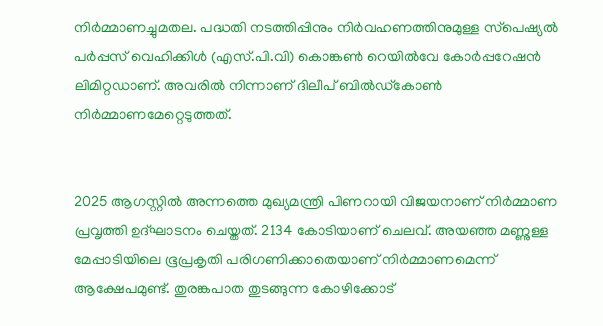നിർമ്മാണച്ചുമതല. പദ്ധതി നടത്തിപ്പിനും നിർവഹണത്തിനുമുള്ള സ്‌പെഷ്യൽ പർപ്പസ് വെഹിക്കിൾ (എസ്.പി.വി) കൊങ്കൺ റെയിൽവേ കോർപ്പറേഷൻ ലിമിറ്റഡാണ്. അവരിൽ നിന്നാണ് ദിലീപ് ബിൽഡ്‌കോൺ നിർമ്മാണമേറ്റെടുത്തത്.


2025 ആഗസ്റ്റിൽ അന്നത്തെ മുഖ്യമന്ത്രി പിണറായി വിജയനാണ് നിർമ്മാണ പ്രവൃത്തി ഉദ്ഘാടനം ചെയ്തത്. 2134 കോടിയാണ് ചെലവ്. അയഞ്ഞ മണ്ണുള്ള മേപ്പാടിയിലെ ഭൂപ്രകൃതി പരിഗണിക്കാതെയാണ് നിർമ്മാണമെന്ന് ആക്ഷേപമുണ്ട്. തുരങ്കപാത തുടങ്ങുന്ന കോഴിക്കോട്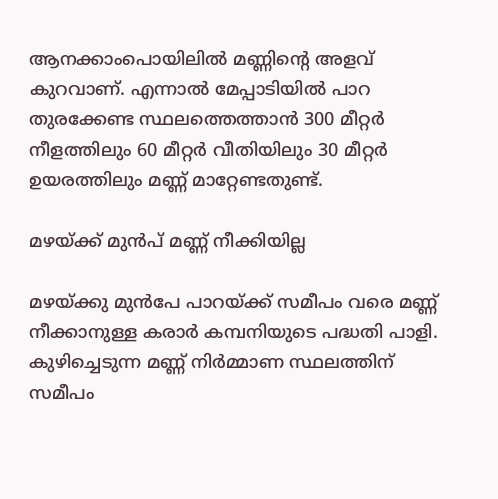ആനക്കാംപൊയിലിൽ മണ്ണിന്റെ അളവ് കുറവാണ്. എന്നാൽ മേപ്പാടിയിൽ പാറ തുരക്കേണ്ട സ്ഥലത്തെത്താൻ 300 മീറ്റർ നീളത്തിലും 60 മീറ്റർ വീതിയിലും 30 മീറ്റർ ഉയരത്തിലും മണ്ണ് മാറ്റേണ്ടതുണ്ട്.

മഴയ്ക്ക് മുൻപ് മണ്ണ് നീക്കിയില്ല

മഴയ്ക്കു മുൻപേ പാറയ്ക്ക് സമീപം വരെ മണ്ണ് നീക്കാനുള്ള കരാർ കമ്പനിയുടെ പദ്ധതി പാളി. കുഴിച്ചെടുന്ന മണ്ണ് നിർമ്മാണ സ്ഥലത്തിന് സമീപം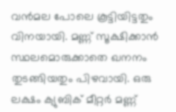വൻമല പോലെ കൂട്ടിയിട്ടതും വിനയായി. മണ്ണ് സൂക്ഷിക്കാൻ സ്ഥലമൊരുക്കാതെ ഖനനം തുടങ്ങിയതും പിഴവായി. ഒരു ലക്ഷം ക്യുബിക് മീറ്റർ മണ്ണ്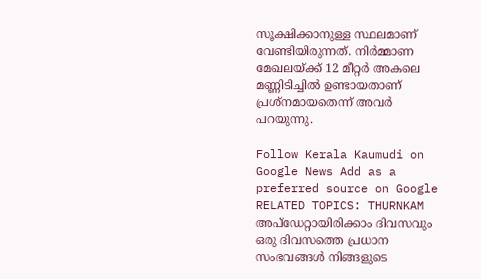സൂക്ഷിക്കാനുള്ള സ്ഥലമാണ് വേണ്ടിയിരുന്നത്. നിർമ്മാണ മേഖലയ്ക്ക് 12 മീറ്റർ അകലെ മണ്ണിടിച്ചിൽ ഉണ്ടായതാണ് പ്രശ്നമായതെന്ന് അവർ പറയുന്നു.

Follow Kerala Kaumudi on Google News Add as a preferred source on Google
RELATED TOPICS: THURNKAM
അപ്ഡേറ്റായിരിക്കാം ദിവസവും
ഒരു ദിവസത്തെ പ്രധാന സംഭവങ്ങൾ നിങ്ങളുടെ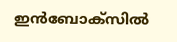ഇൻബോക്സിൽ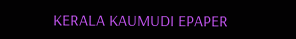KERALA KAUMUDI EPAPER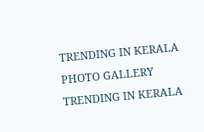TRENDING IN KERALA
PHOTO GALLERY
TRENDING IN KERALA